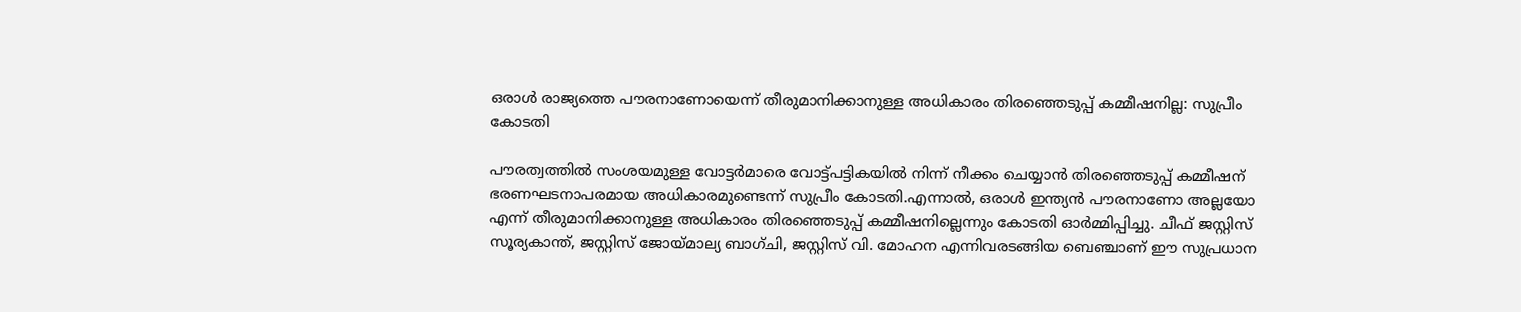ഒരാള്‍ രാജ്യത്തെ പൗരനാണോയെന്ന് തീരുമാനിക്കാനുള്ള അധികാരം തിരഞ്ഞെടുപ്പ് കമ്മീഷനില്ല: സുപ്രീം കോടതി

പൗരത്വത്തില്‍ സംശയമുള്ള വോട്ടർമാരെ വോട്ട്പട്ടികയില്‍ നിന്ന് നീക്കം ചെയ്യാൻ തിരഞ്ഞെടുപ്പ് കമ്മീഷന് ഭരണഘടനാപരമായ അധികാരമുണ്ടെന്ന് സുപ്രീം കോടതി.എന്നാല്‍, ഒരാള്‍ ഇന്ത്യൻ പൗരനാണോ അല്ലയോ എന്ന് തീരുമാനിക്കാനുള്ള അധികാരം തിരഞ്ഞെടുപ്പ് കമ്മീഷനില്ലെന്നും കോടതി ഓർമ്മിപ്പിച്ചു. ചീഫ് ജസ്റ്റിസ് സൂര്യകാന്ത്, ജസ്റ്റിസ് ജോയ്മാല്യ ബാഗ്ചി, ജസ്റ്റിസ് വി. മോഹന എന്നിവരടങ്ങിയ ബെഞ്ചാണ് ഈ സുപ്രധാന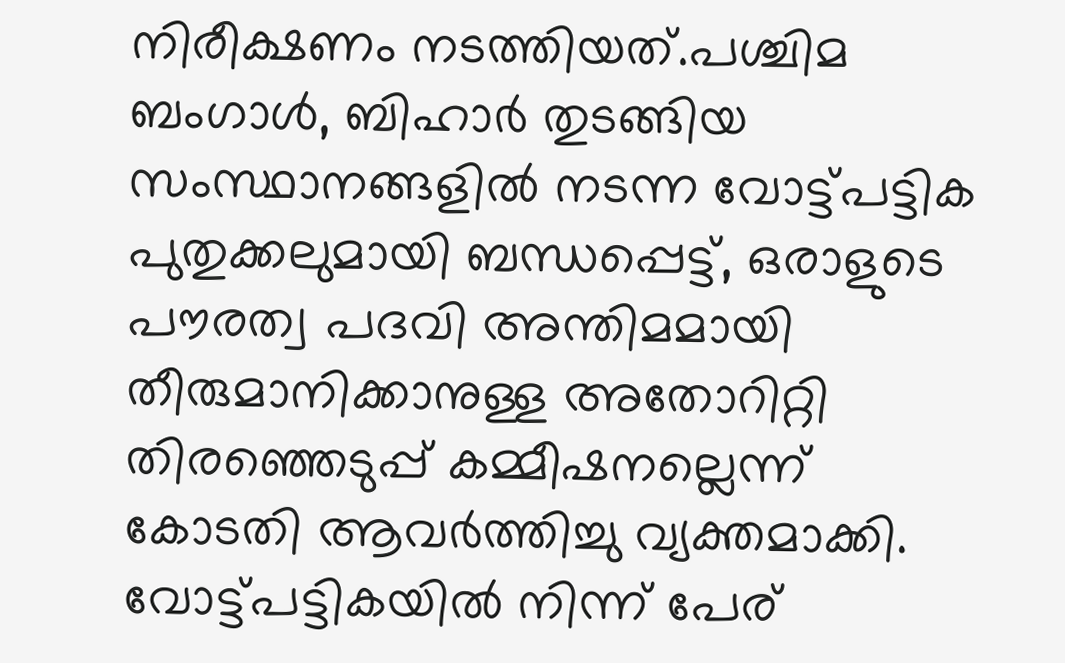നിരീക്ഷണം നടത്തിയത്.പശ്ചിമ ബംഗാള്‍, ബിഹാർ തുടങ്ങിയ സംസ്ഥാനങ്ങളില്‍ നടന്ന വോട്ട്പട്ടിക പുതുക്കലുമായി ബന്ധപ്പെട്ട്, ഒരാളുടെ പൗരത്വ പദവി അന്തിമമായി തീരുമാനിക്കാനുള്ള അതോറിറ്റി തിരഞ്ഞെടുപ്പ് കമ്മീഷനല്ലെന്ന് കോടതി ആവർത്തിച്ചു വ്യക്തമാക്കി. വോട്ട്പട്ടികയില്‍ നിന്ന് പേര്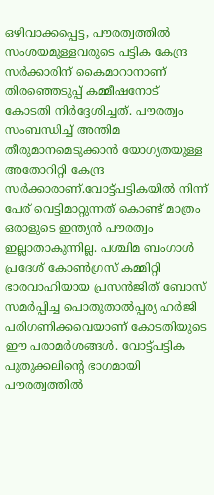ഒഴിവാക്കപ്പെട്ട, പൗരത്വത്തില്‍ സംശയമുള്ളവരുടെ പട്ടിക കേന്ദ്ര സർക്കാരിന് കൈമാറാനാണ് തിരഞ്ഞെടുപ്പ് കമ്മീഷനോട് കോടതി നിർദ്ദേശിച്ചത്. പൗരത്വം സംബന്ധിച്ച്‌ അന്തിമ തീരുമാനമെടുക്കാൻ യോഗ്യതയുള്ള അതോറിറ്റി കേന്ദ്ര സർക്കാരാണ്.വോട്ട്പട്ടികയില്‍ നിന്ന് പേര് വെട്ടിമാറ്റുന്നത് കൊണ്ട് മാത്രം ഒരാളുടെ ഇന്ത്യൻ പൗരത്വം ഇല്ലാതാകുന്നില്ല. പശ്ചിമ ബംഗാള്‍ പ്രദേശ് കോണ്‍ഗ്രസ് കമ്മിറ്റി ഭാരവാഹിയായ പ്രസൻജിത് ബോസ് സമർപ്പിച്ച പൊതുതാല്‍പ്പര്യ ഹർജി പരിഗണിക്കവെയാണ് കോടതിയുടെ ഈ പരാമർശങ്ങള്‍. വോട്ട്പട്ടിക പുതുക്കലിന്റെ ഭാഗമായി പൗരത്വത്തില്‍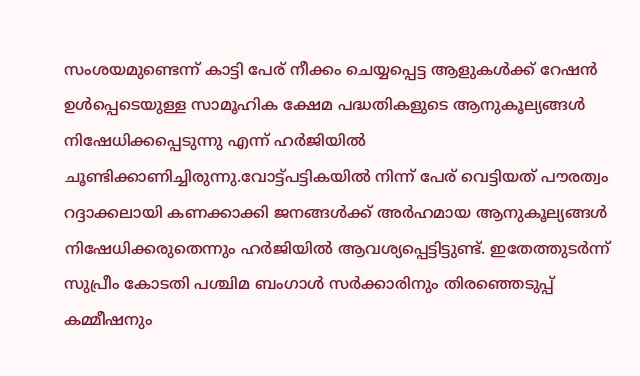സംശയമുണ്ടെന്ന് കാട്ടി പേര് നീക്കം ചെയ്യപ്പെട്ട ആളുകള്‍ക്ക് റേഷൻ ഉള്‍പ്പെടെയുള്ള സാമൂഹിക ക്ഷേമ പദ്ധതികളുടെ ആനുകൂല്യങ്ങള്‍ നിഷേധിക്കപ്പെടുന്നു എന്ന് ഹർജിയില്‍ ചൂണ്ടിക്കാണിച്ചിരുന്നു.വോട്ട്പട്ടികയില്‍ നിന്ന് പേര് വെട്ടിയത് പൗരത്വം റദ്ദാക്കലായി കണക്കാക്കി ജനങ്ങള്‍ക്ക് അർഹമായ ആനുകൂല്യങ്ങള്‍ നിഷേധിക്കരുതെന്നും ഹർജിയില്‍ ആവശ്യപ്പെട്ടിട്ടുണ്ട്. ഇതേത്തുടർന്ന് സുപ്രീം കോടതി പശ്ചിമ ബംഗാള്‍ സർക്കാരിനും തിരഞ്ഞെടുപ്പ് കമ്മീഷനും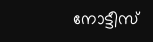നോട്ടീസ്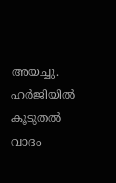അയച്ചു. ഹർജിയില്‍ കൂടുതല്‍ വാദം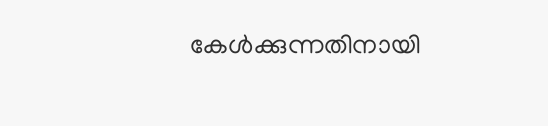കേള്‍ക്കുന്നതിനായി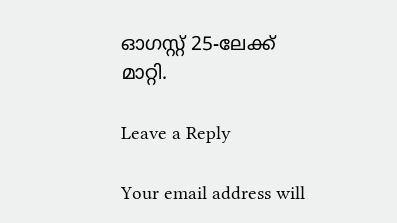ഓഗസ്റ്റ് 25-ലേക്ക് മാറ്റി.

Leave a Reply

Your email address will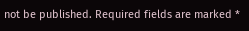not be published. Required fields are marked *